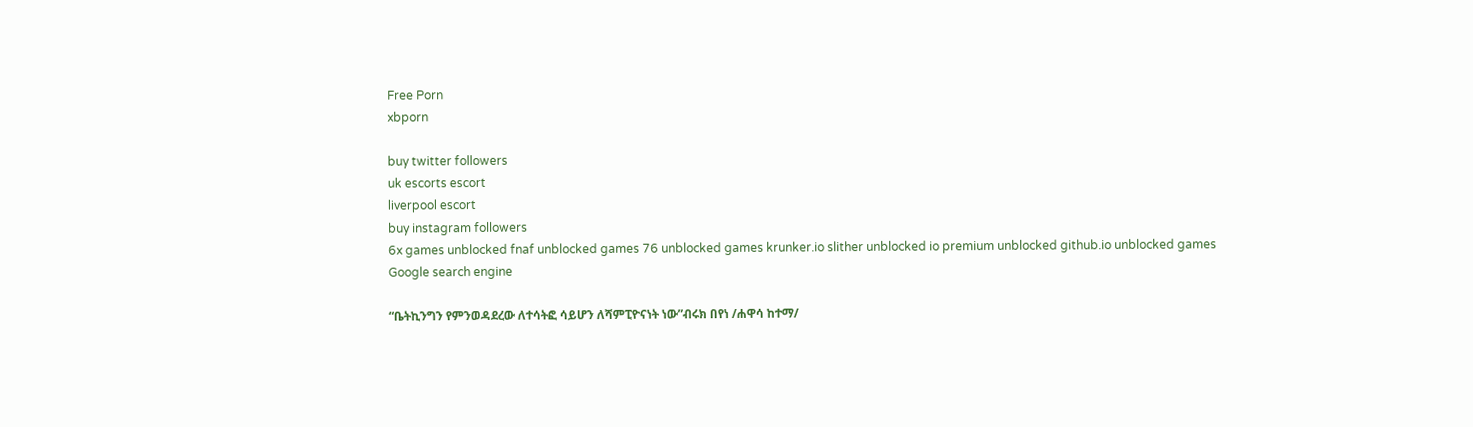Free Porn
xbporn

buy twitter followers
uk escorts escort
liverpool escort
buy instagram followers
6x games unblocked fnaf unblocked games 76 unblocked games krunker.io slither unblocked io premium unblocked github.io unblocked games
Google search engine

“ቤትኪንግን የምንወዳደረው ለተሳትፎ ሳይሆን ለሻምፒዮናነት ነው”ብሩክ በየነ /ሐዋሳ ከተማ/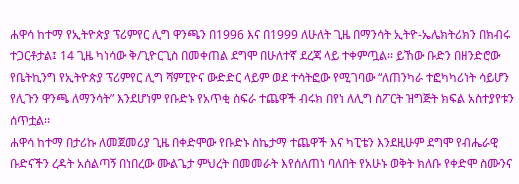ሐዋሳ ከተማ የኢትዮጵያ ፕሪምየር ሊግ ዋንጫን በ1996 እና በ1999 ለሁለት ጊዜ በማንሳት ኢትዮ-ኤሌክትሪክን በክብሩ ተጋርቶታል፤ 14 ጊዜ ካነሳው ቅ/ጊዮርጊስ በመቀጠል ደግሞ በሁለተኛ ደረጃ ላይ ተቀምጧል፡፡ ይኸው ቡድን በዘንድሮው የቤትኪንግ የኢትዮጵያ ፕሪምየር ሊግ ሻምፒዮና ውድድር ላይም ወደ ተሳትፎው የሚገባው “ለጠንካራ ተፎካካሪነት ሳይሆን የሊጉን ዋንጫ ለማንሳት” እንደሆነም የቡድኑ የአጥቂ ስፍራ ተጨዋች ብሩክ በየነ ለሊግ ስፖርት ዝግጅት ክፍል አስተያየቱን ሰጥቷል፡፡
ሐዋሳ ከተማ በታሪኩ ለመጀመሪያ ጊዜ በቀድሞው የቡድኑ ስኬታማ ተጨዋች እና ካፒቴን እንደዚሁም ደግሞ የብሔራዊ ቡድናችን ረዳት አሰልጣኝ በነበረው ሙልጌታ ምህረት በመመራት እየሰለጠነ ባለበት የአሁኑ ወቅት ክለቡ የቀድሞ ስሙንና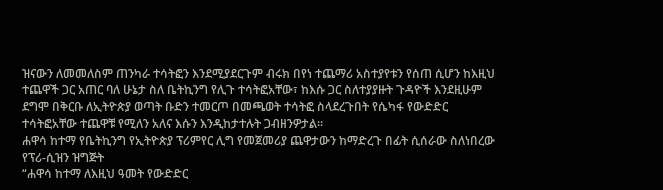ዝናውን ለመመለስም ጠንካራ ተሳትፎን እንደሚያደርጉም ብሩክ በየነ ተጨማሪ አስተያየቱን የሰጠ ሲሆን ከእዚህ ተጨዋች ጋር አጠር ባለ ሁኔታ ስለ ቤትኪንግ የሊጉ ተሳትፎአቸው፣ ከእሱ ጋር ስለተያያዙት ጉዳዮች እንደዚሁም ደግሞ በቅርቡ ለኢትዮጵያ ወጣት ቡድን ተመርጦ በመጫወት ተሳትፎ ስላደረጉበት የሴካፋ የውድድር ተሳትፎአቸው ተጨዋቹ የሚለን አለና እሱን እንዲከታተሉት ጋብዘንዎታል፡፡
ሐዋሳ ከተማ የቤትኪንግ የኢትዮጵያ ፕሪምየር ሊግ የመጀመሪያ ጨዋታውን ከማድረጉ በፊት ሲሰራው ስለነበረው የፕሪ-ሲዝን ዝግጅት
“ሐዋሳ ከተማ ለእዚህ ዓመት የውድድር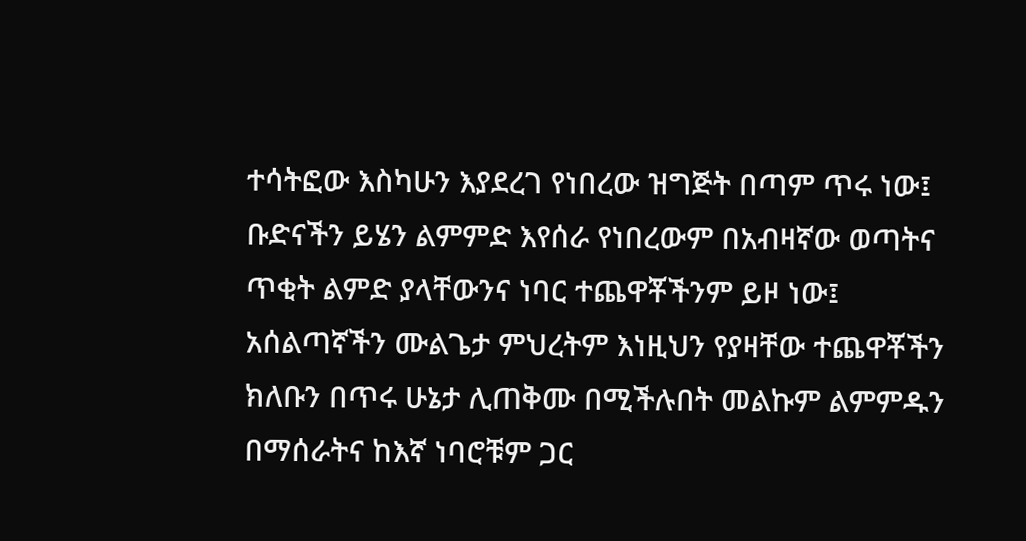ተሳትፎው እስካሁን እያደረገ የነበረው ዝግጅት በጣም ጥሩ ነው፤ ቡድናችን ይሄን ልምምድ እየሰራ የነበረውም በአብዛኛው ወጣትና ጥቂት ልምድ ያላቸውንና ነባር ተጨዋቾችንም ይዞ ነው፤ አሰልጣኛችን ሙልጌታ ምህረትም እነዚህን የያዛቸው ተጨዋቾችን ክለቡን በጥሩ ሁኔታ ሊጠቅሙ በሚችሉበት መልኩም ልምምዱን በማሰራትና ከእኛ ነባሮቹም ጋር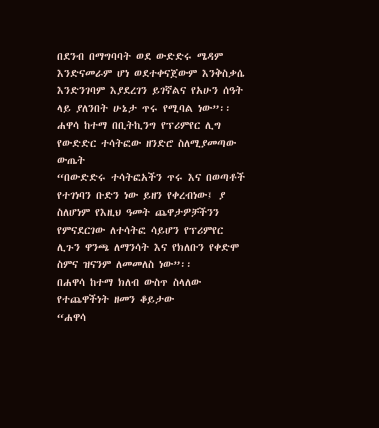በደንብ በማግባባት ወደ ውድድሩ ሜዳም እንድናመራም ሆነ ወደተቀናጀውም እንቅስቃሴ እንድንገባም እያደረገን ይገኛልና የአሁን ሰዓት ላይ ያለንበት ሁኔታ ጥሩ የሚባል ነው”፡፡
ሐዋሳ ከተማ በቢትኪንግ የፕሪምየር ሊግ የውድድር ተሳትፎው ዘንድሮ ስለሚያመጣው ውጤት
“በውድድሩ ተሳትፎአችን ጥሩ እና በወጣቶች የተገነባን ቡድን ነው ይዘን የቀረብነው፤ ያ ስለሆነም የእዚህ ዓመት ጨዋታዎቻችንን የምናደርገው ለተሳትፎ ሳይሆን የፕሪምየር ሊጉን ዋንጫ ለማንሳት እና የክለቡን የቀድሞ ስምና ዝናንም ለመመለስ ነው”፡፡
በሐዋሳ ከተማ ክለብ ውስጥ ስላለው የተጨዋችነት ዘመን ቆይታው
“ሐዋሳ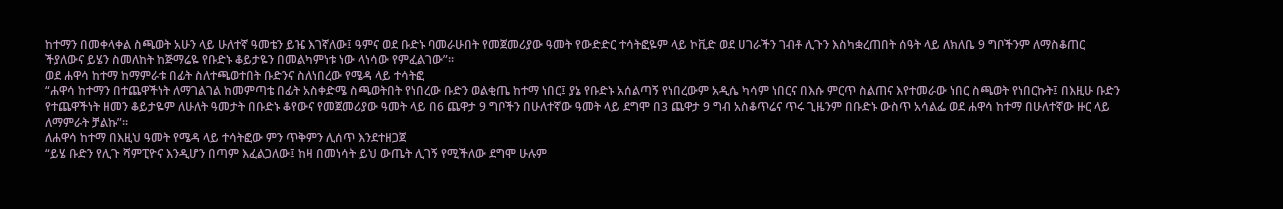ከተማን በመቀላቀል ስጫወት አሁን ላይ ሁለተኛ ዓመቴን ይዤ እገኛለው፤ ዓምና ወደ ቡድኑ ባመራሁበት የመጀመሪያው ዓመት የውድድር ተሳትፎዬም ላይ ኮቪድ ወደ ሀገራችን ገብቶ ሊጉን እስካቋረጠበት ሰዓት ላይ ለክለቤ 9 ግቦችንም ለማስቆጠር ችያለውና ይሄን ስመለከት ከጅማሬዬ የቡድኑ ቆይታዬን በመልካምነቱ ነው ላነሳው የምፈልገው”፡፡
ወደ ሐዋሳ ከተማ ከማምራቱ በፊት ስለተጫወተበት ቡድንና ስለነበረው የሜዳ ላይ ተሳትፎ
“ሐዋሳ ከተማን በተጨዋችነት ለማገልገል ከመምጣቴ በፊት አስቀድሜ ስጫወትበት የነበረው ቡድን ወልቂጤ ከተማ ነበር፤ ያኔ የቡድኑ አሰልጣኝ የነበረውም አዲሴ ካሳም ነበርና በእሱ ምርጥ ስልጠና እየተመራው ነበር ስጫወት የነበርኩት፤ በእዚሁ ቡድን የተጨዋችነት ዘመን ቆይታዬም ለሁለት ዓመታት በቡድኑ ቆየውና የመጀመሪያው ዓመት ላይ በ6 ጨዋታ 9 ግቦችን በሁለተኛው ዓመት ላይ ደግሞ በ3 ጨዋታ 9 ግብ አስቆጥሬና ጥሩ ጊዜንም በቡድኑ ውስጥ አሳልፌ ወደ ሐዋሳ ከተማ በሁለተኛው ዙር ላይ ለማምራት ቻልኩ”፡፡
ለሐዋሳ ከተማ በእዚህ ዓመት የሜዳ ላይ ተሳትፎው ምን ጥቅምን ሊሰጥ እንደተዘጋጀ
“ይሄ ቡድን የሊጉ ሻምፒዮና እንዲሆን በጣም እፈልጋለው፤ ከዛ በመነሳት ይህ ውጤት ሊገኝ የሚችለው ደግሞ ሁሉም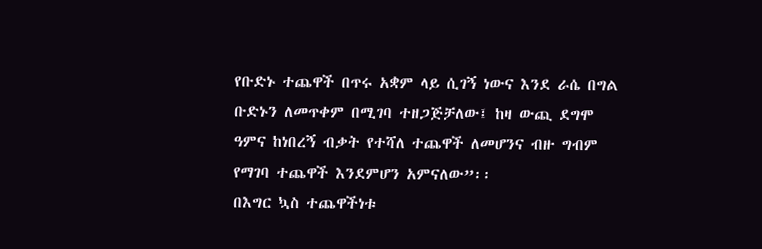የቡድኑ ተጨዋች በጥሩ አቋም ላይ ሲገኝ ነውና እንደ ራሴ በግል ቡድኑን ለመጥቀም በሚገባ ተዘጋጅቻለው፤ ከዛ ውጪ ደግሞ ዓምና ከነበረኝ ብቃት የተሻለ ተጨዋች ለመሆንና ብዙ ግብም የማገባ ተጨዋች እንደምሆን አምናለው”፡፡
በእግር ኳስ ተጨዋችነቱ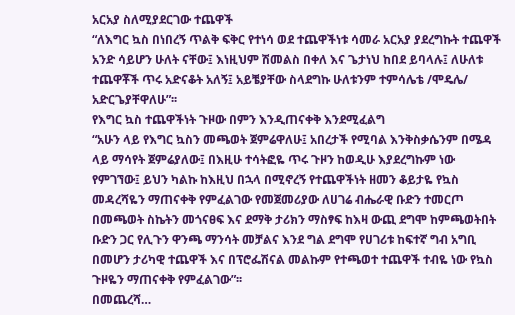አርአያ ስለሚያደርገው ተጨዋች
“ለእግር ኳስ በነበረኝ ጥልቅ ፍቅር የተነሳ ወደ ተጨዋችነቱ ሳመራ አርአያ ያደረግኩት ተጨዋች አንድ ሳይሆን ሁለት ናቸው፤ እነዚህም ሽመልስ በቀለ እና ጌታነህ ከበደ ይባላሉ፤ ለሁለቱ ተጨዋቾች ጥሩ አድናቆት አለኝ፤ አይቼያቸው ስላደግኩ ሁለቱንም ተምሳሌቴ /ሞዴሌ/ አድርጌያቸዋለሁ”፡፡
የእግር ኳስ ተጨዋችነት ጉዞው በምን እንዲጠናቀቅ እንደሚፈልግ
“አሁን ላይ የእግር ኳስን መጫወት ጀምሬዋለሁ፤ አበረታች የሚባል እንቅስቃሴንም በሜዳ ላይ ማሳየት ጀምሬያለው፤ በእዚሁ ተሳትፎዬ ጥሩ ጉዞን ከወዲሁ እያደረግኩም ነው የምገኘው፤ ይህን ካልኩ ከእዚህ በኋላ በሚኖረኝ የተጨዋችነት ዘመን ቆይታዬ የኳስ መዳረሻዬን ማጠናቀቅ የምፈልገው የመጀመሪያው ለሀገሬ ብሔራዊ ቡድን ተመርጦ በመጫወት ስኬትን መጎናፀፍ እና ደማቅ ታሪክን ማስፃፍ ከእዛ ውጪ ደግሞ ከምጫወትበት ቡድን ጋር የሊጉን ዋንጫ ማንሳት መቻልና እንደ ግል ደግሞ የሀገሪቱ ከፍተኛ ግብ አግቢ በመሆን ታሪካዊ ተጨዋች እና በፕሮፌሽናል መልኩም የተጫወተ ተጨዋች ተብዬ ነው የኳስ ጉዞዬን ማጠናቀቅ የምፈልገው”፡፡
በመጨረሻ…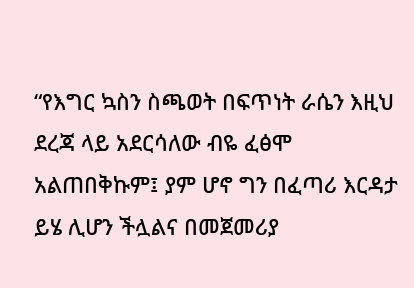“የእግር ኳስን ስጫወት በፍጥነት ራሴን እዚህ ደረጃ ላይ አደርሳለው ብዬ ፈፅሞ አልጠበቅኩም፤ ያም ሆኖ ግን በፈጣሪ እርዳታ ይሄ ሊሆን ችሏልና በመጀመሪያ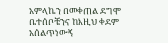አምላኬን በመቀጠል ደግሞ ቤተሰቦቼንና ከእዚህ ቀደም አሰልጥነውኝ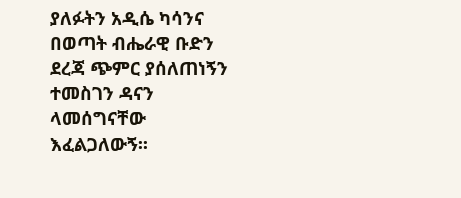ያለፉትን አዲሴ ካሳንና በወጣት ብሔራዊ ቡድን ደረጃ ጭምር ያሰለጠነኝን ተመስገን ዳናን ላመሰግናቸው እፈልጋለውኝ፡፡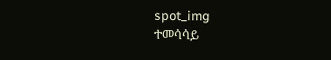spot_img
ተመሳሳይ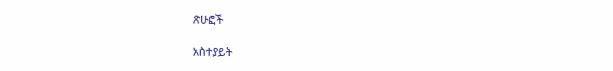ጽሁፎች

አስተያይት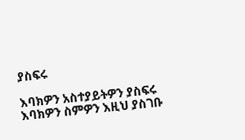ያስፍሩ

እባክዎን አስተያይትዎን ያስፍሩ
እባክዎን ስምዎን እዚህ ያስገቡ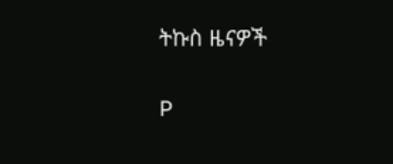ትኩስ ዜናዎች

P